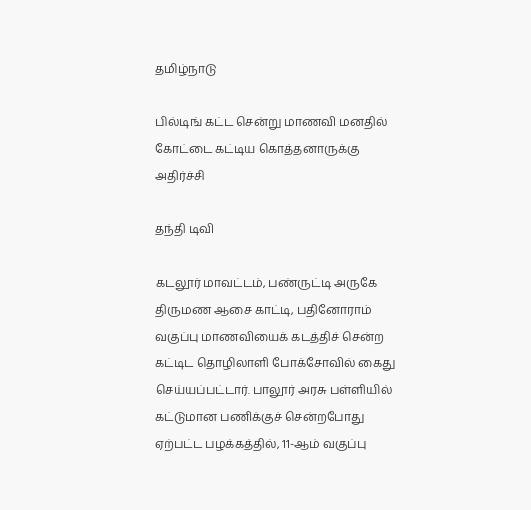தமிழ்நாடு

பில்டிங் கட்ட சென்று மாணவி மனதில் கோட்டை கட்டிய கொத்தனாருக்கு அதிர்ச்சி

தந்தி டிவி

கடலூர் மாவட்டம், பண்ருட்டி அருகே திருமண ஆசை காட்டி, பதினோராம் வகுப்பு மாணவியைக் கடத்திச் சென்ற கட்டிட தொழிலாளி போக்சோவில் கைது செய்யப்பட்டார். பாலூர் அரசு பள்ளியில் கட்டுமான பணிக்குச் சென்றபோது ஏற்பட்ட பழக்கத்தில், 11-ஆம் வகுப்பு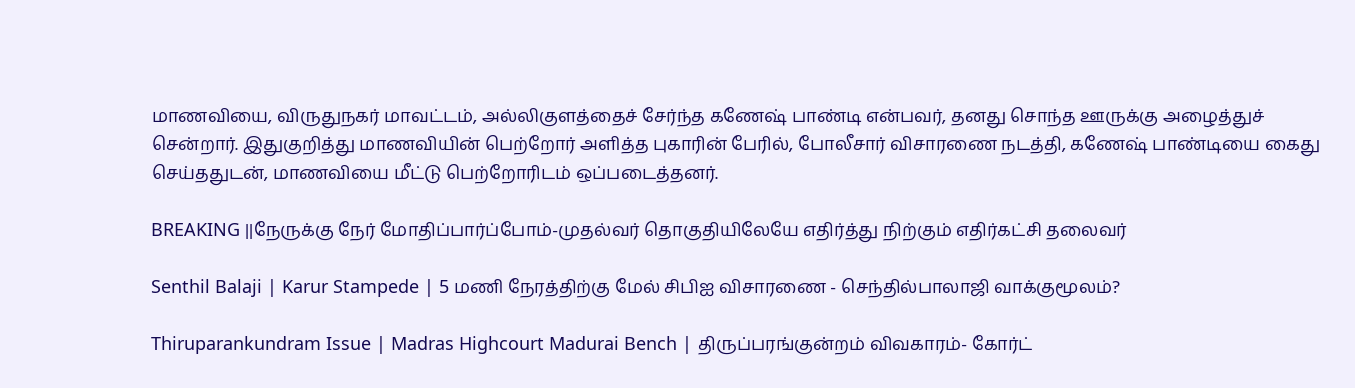மாணவியை, விருதுநகர் மாவட்டம், அல்லிகுளத்தைச் சேர்ந்த கணேஷ் பாண்டி என்பவர், தனது சொந்த ஊருக்கு அழைத்துச் சென்றார். இதுகுறித்து மாணவியின் பெற்றோர் அளித்த புகாரின் பேரில், போலீசார் விசாரணை நடத்தி, கணேஷ் பாண்டியை கைது செய்ததுடன், மாணவியை மீட்டு பெற்றோரிடம் ஒப்படைத்தனர்.

BREAKING ||நேருக்கு நேர் மோதிப்பார்ப்போம்-முதல்வர் தொகுதியிலேயே எதிர்த்து நிற்கும் எதிர்கட்சி தலைவர்

Senthil Balaji | Karur Stampede | 5 மணி நேரத்திற்கு மேல் சிபிஐ விசாரணை - செந்தில்பாலாஜி வாக்குமூலம்?

Thiruparankundram Issue | Madras Highcourt Madurai Bench | திருப்பரங்குன்றம் விவகாரம்- கோர்ட்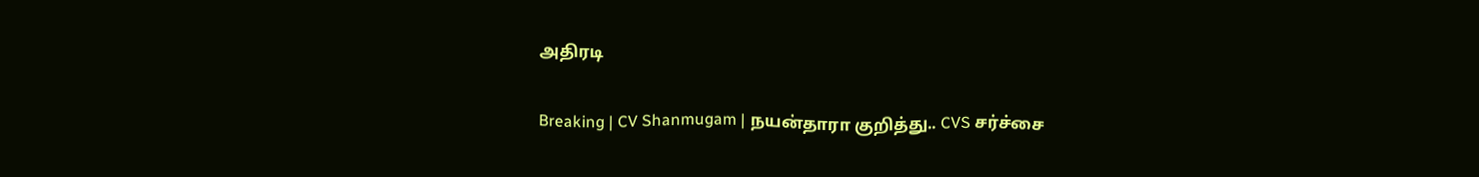அதிரடி

Breaking | CV Shanmugam | நயன்தாரா குறித்து.. CVS சர்ச்சை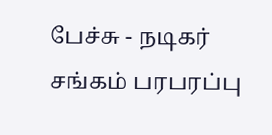பேச்சு - நடிகர் சங்கம் பரபரப்பு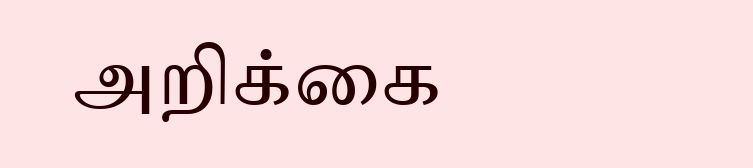அறிக்கை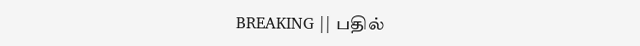BREAKING || பதில்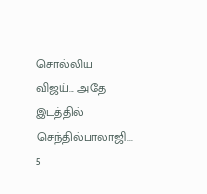சொல்லிய விஜய்... அதே இடத்தில் செந்தில்பாலாஜி... 5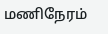மணிநேரம்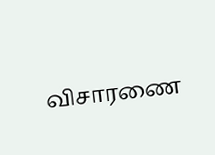விசாரணை